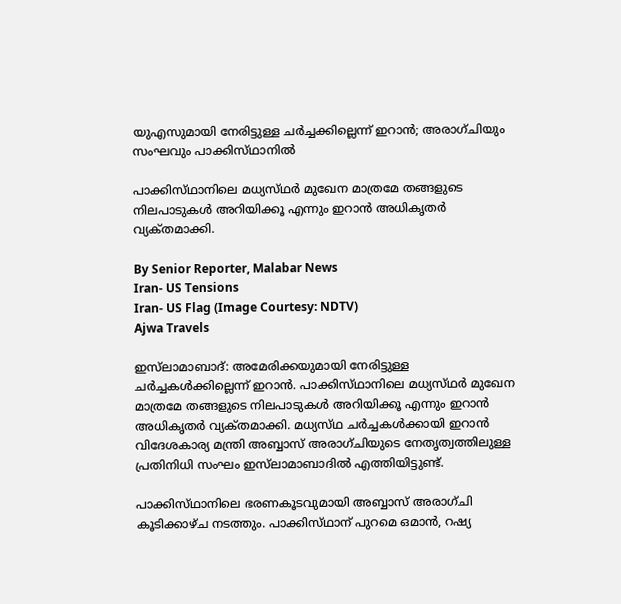യുഎസുമായി നേരിട്ടുള്ള ചർച്ചക്കില്ലെന്ന് ഇറാൻ; അരാഗ്‌ചിയും സംഘവും പാക്കിസ്‌ഥാനിൽ

പാക്കിസ്‌ഥാനിലെ മധ്യസ്‌ഥർ മുഖേന മാത്രമേ തങ്ങളുടെ നിലപാടുകൾ അറിയിക്കൂ എന്നും ഇറാൻ അധികൃതർ വ്യക്‌തമാക്കി.

By Senior Reporter, Malabar News
Iran- US Tensions
Iran- US Flag (Image Courtesy: NDTV)
Ajwa Travels

ഇസ്‌ലാമാബാദ്: അമേരിക്കയുമായി നേരിട്ടുള്ള ചർച്ചകൾക്കില്ലെന്ന് ഇറാൻ. പാക്കിസ്‌ഥാനിലെ മധ്യസ്‌ഥർ മുഖേന മാത്രമേ തങ്ങളുടെ നിലപാടുകൾ അറിയിക്കൂ എന്നും ഇറാൻ അധികൃതർ വ്യക്‌തമാക്കി. മധ്യസ്‌ഥ ചർച്ചകൾക്കായി ഇറാൻ വിദേശകാര്യ മന്ത്രി അബ്ബാസ് അരാഗ്‌ചിയുടെ നേതൃത്വത്തിലുള്ള പ്രതിനിധി സംഘം ഇസ്‌ലാമാബാദിൽ എത്തിയിട്ടുണ്ട്.

പാക്കിസ്‌ഥാനിലെ ഭരണകൂടവുമായി അബ്ബാസ് അരാഗ്‌ചി കൂടിക്കാഴ്‌ച നടത്തും. പാക്കിസ്‌ഥാന് പുറമെ ഒമാൻ, റഷ്യ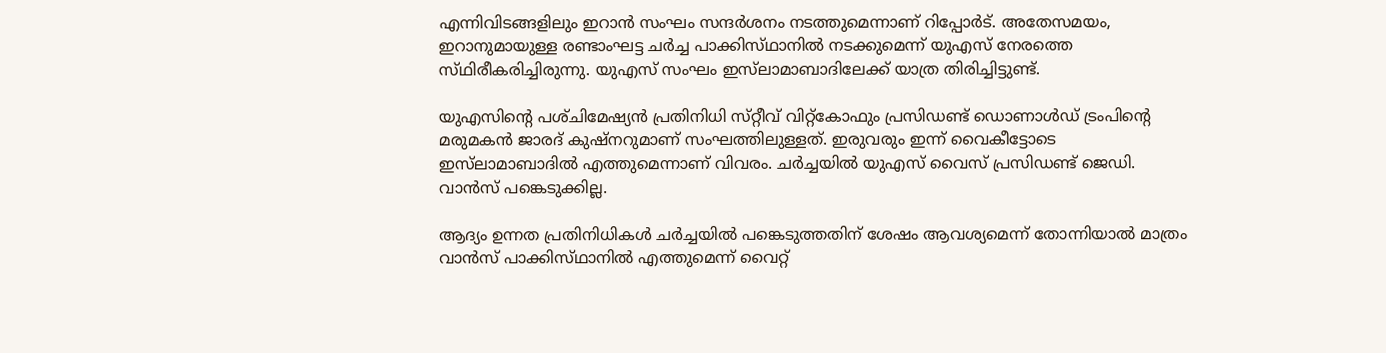എന്നിവിടങ്ങളിലും ഇറാൻ സംഘം സന്ദർശനം നടത്തുമെന്നാണ് റിപ്പോർട്. അതേസമയം, ഇറാനുമായുള്ള രണ്ടാംഘട്ട ചർച്ച പാക്കിസ്‌ഥാനിൽ നടക്കുമെന്ന് യുഎസ് നേരത്തെ സ്‌ഥിരീകരിച്ചിരുന്നു. യുഎസ് സംഘം ഇസ്‌ലാമാബാദിലേക്ക് യാത്ര തിരിച്ചിട്ടുണ്ട്.

യുഎസിന്റെ പശ്‌ചിമേഷ്യൻ പ്രതിനിധി സ്‌റ്റീവ്‌ വിറ്റ്‌കോഫും പ്രസിഡണ്ട് ഡൊണാൾഡ് ട്രംപിന്റെ മരുമകൻ ജാരദ്‌ കുഷ്‌നറുമാണ് സംഘത്തിലുള്ളത്. ഇരുവരും ഇന്ന് വൈകീട്ടോടെ ഇസ്‌ലാമാബാദിൽ എത്തുമെന്നാണ് വിവരം. ചർച്ചയിൽ യുഎസ് വൈസ് പ്രസിഡണ്ട് ജെഡി. വാൻസ്‌ പങ്കെടുക്കില്ല.

ആദ്യം ഉന്നത പ്രതിനിധികൾ ചർച്ചയിൽ പങ്കെടുത്തതിന് ശേഷം ആവശ്യമെന്ന് തോന്നിയാൽ മാത്രം വാൻസ്‌ പാക്കിസ്‌ഥാനിൽ എത്തുമെന്ന് വൈറ്റ്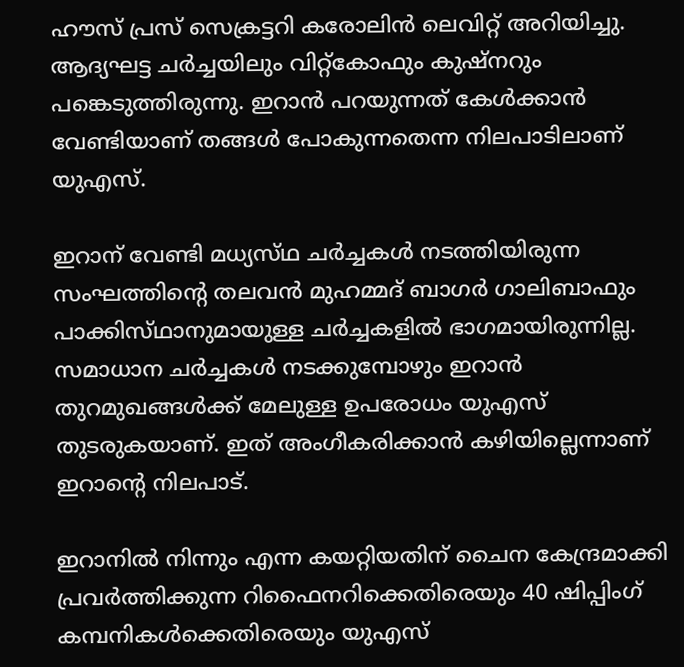ഹൗസ് പ്രസ് സെക്രട്ടറി കരോലിൻ ലെവിറ്റ്‌ അറിയിച്ചു. ആദ്യഘട്ട ചർച്ചയിലും വിറ്റ്‌കോഫും കുഷ്‌നറും പങ്കെടുത്തിരുന്നു. ഇറാൻ പറയുന്നത് കേൾക്കാൻ വേണ്ടിയാണ് തങ്ങൾ പോകുന്നതെന്ന നിലപാടിലാണ് യുഎസ്.

ഇറാന് വേണ്ടി മധ്യസ്‌ഥ ചർച്ചകൾ നടത്തിയിരുന്ന സംഘത്തിന്റെ തലവൻ മുഹമ്മദ് ബാഗർ ഗാലിബാഫും പാക്കിസ്‌ഥാനുമായുള്ള ചർച്ചകളിൽ ഭാഗമായിരുന്നില്ല. സമാധാന ചർച്ചകൾ നടക്കുമ്പോഴും ഇറാൻ തുറമുഖങ്ങൾക്ക് മേലുള്ള ഉപരോധം യുഎസ് തുടരുകയാണ്. ഇത് അംഗീകരിക്കാൻ കഴിയില്ലെന്നാണ് ഇറാന്റെ നിലപാട്.

ഇറാനിൽ നിന്നും എന്ന കയറ്റിയതിന് ചൈന കേന്ദ്രമാക്കി പ്രവർത്തിക്കുന്ന റിഫൈനറിക്കെതിരെയും 40 ഷിപ്പിംഗ് കമ്പനികൾക്കെതിരെയും യുഎസ്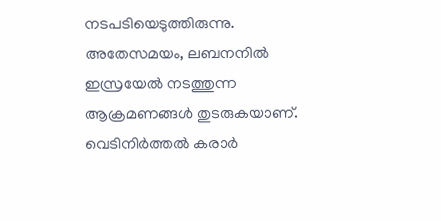നടപടിയെടുത്തിരുന്നു. അതേസമയം, ലബനനിൽ ഇസ്രയേൽ നടത്തുന്ന ആക്രമണങ്ങൾ തുടരുകയാണ്. വെടിനിർത്തൽ കരാർ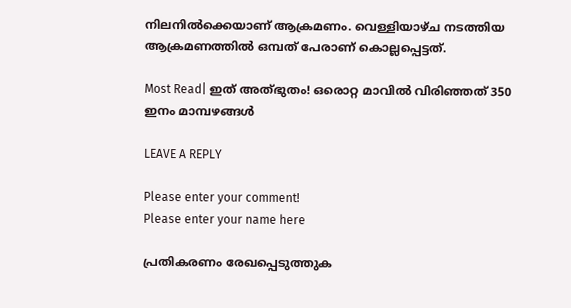നിലനിൽക്കെയാണ് ആക്രമണം. വെള്ളിയാഴ്‌ച നടത്തിയ ആക്രമണത്തിൽ ഒമ്പത് പേരാണ് കൊല്ലപ്പെട്ടത്.

Most Read| ഇത് അത്‌ഭുതം! ഒരൊറ്റ മാവിൽ വിരിഞ്ഞത് 350 ഇനം മാമ്പഴങ്ങൾ

LEAVE A REPLY

Please enter your comment!
Please enter your name here

പ്രതികരണം രേഖപ്പെടുത്തുക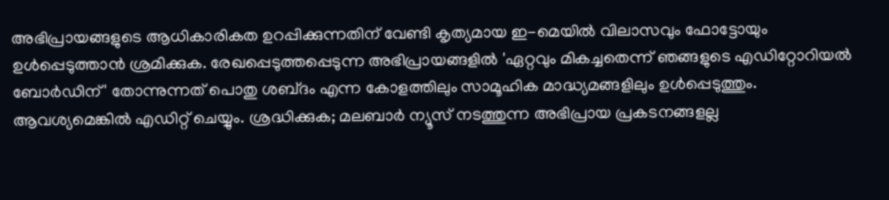അഭിപ്രായങ്ങളുടെ ആധികാരികത ഉറപ്പിക്കുന്നതിന് വേണ്ടി കൃത്യമായ ഇ-മെയിൽ വിലാസവും ഫോട്ടോയും ഉൾപ്പെടുത്താൻ ശ്രമിക്കുക. രേഖപ്പെടുത്തപ്പെടുന്ന അഭിപ്രായങ്ങളിൽ 'ഏറ്റവും മികച്ചതെന്ന് ഞങ്ങളുടെ എഡിറ്റോറിയൽ ബോർഡിന്' തോന്നുന്നത് പൊതു ശബ്‌ദം എന്ന കോളത്തിലും സാമൂഹിക മാദ്ധ്യമങ്ങളിലും ഉൾപ്പെടുത്തും. ആവശ്യമെങ്കിൽ എഡിറ്റ് ചെയ്യും. ശ്രദ്ധിക്കുക; മലബാർ ന്യൂസ് നടത്തുന്ന അഭിപ്രായ പ്രകടനങ്ങളല്ല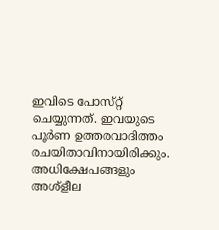ഇവിടെ പോസ്‌റ്റ് ചെയ്യുന്നത്. ഇവയുടെ പൂർണ ഉത്തരവാദിത്തം രചയിതാവിനായിരിക്കും. അധിക്ഷേപങ്ങളും അശ്‌ളീല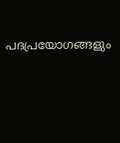പദപ്രയോഗങ്ങളും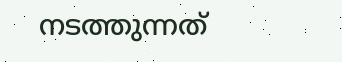നടത്തുന്നത്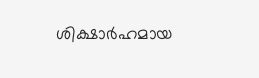ശിക്ഷാർഹമായ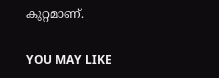കുറ്റമാണ്.

YOU MAY LIKE